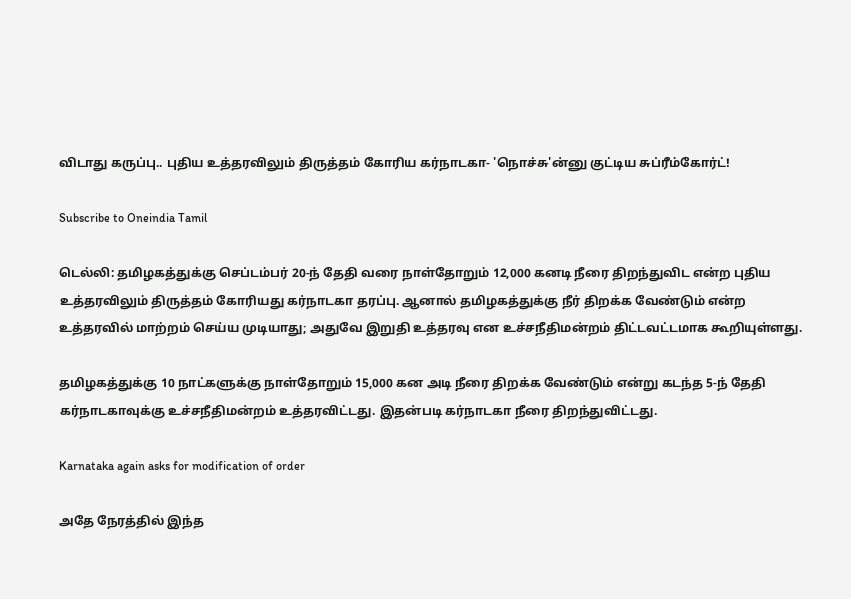விடாது கருப்பு.. புதிய உத்தரவிலும் திருத்தம் கோரிய கர்நாடகா- 'நொச்சு'ன்னு குட்டிய சுப்ரீம்கோர்ட்!

Subscribe to Oneindia Tamil

டெல்லி: தமிழகத்துக்கு செப்டம்பர் 20-ந் தேதி வரை நாள்தோறும் 12,000 கனடி நீரை திறந்துவிட என்ற புதிய உத்தரவிலும் திருத்தம் கோரியது கர்நாடகா தரப்பு. ஆனால் தமிழகத்துக்கு நீர் திறக்க வேண்டும் என்ற உத்தரவில் மாற்றம் செய்ய முடியாது; அதுவே இறுதி உத்தரவு என உச்சநீதிமன்றம் திட்டவட்டமாக கூறியுள்ளது.

தமிழகத்துக்கு 10 நாட்களுக்கு நாள்தோறும் 15,000 கன அடி நீரை திறக்க வேண்டும் என்று கடந்த 5-ந் தேதி கர்நாடகாவுக்கு உச்சநீதிமன்றம் உத்தரவிட்டது. இதன்படி கர்நாடகா நீரை திறந்துவிட்டது.

Karnataka again asks for modification of order

அதே நேரத்தில் இந்த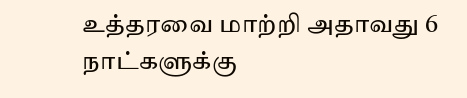உத்தரவை மாற்றி அதாவது 6 நாட்களுக்கு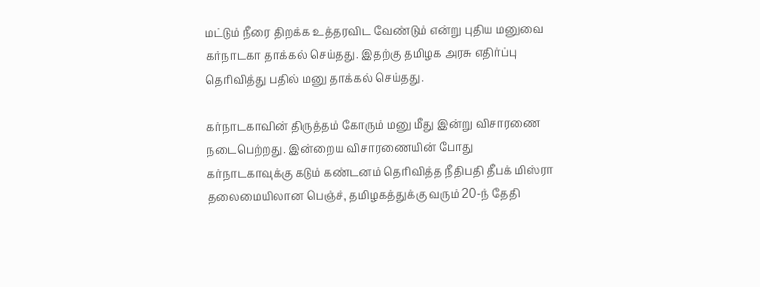மட்டும் நீரை திறக்க உத்தரவிட வேண்டும் என்று புதிய மனுவை கர்நாடகா தாக்கல் செய்தது. இதற்கு தமிழக அரசு எதிர்ப்பு தெரிவித்து பதில் மனு தாக்கல் செய்தது.

கர்நாடகாவின் திருத்தம் கோரும் மனு மீது இன்று விசாரணை நடைபெற்றது. இன்றைய விசாரணையின் போது கர்நாடகாவுக்கு கடும் கண்டனம் தெரிவித்த நீதிபதி தீபக் மிஸ்ரா தலைமையிலான பெஞ்ச், தமிழகத்துக்கு வரும் 20-ந் தேதி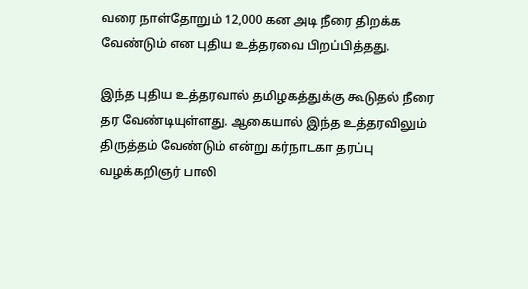வரை நாள்தோறும் 12,000 கன அடி நீரை திறக்க வேண்டும் என புதிய உத்தரவை பிறப்பித்தது.

இந்த புதிய உத்தரவால் தமிழகத்துக்கு கூடுதல் நீரை தர வேண்டியுள்ளது. ஆகையால் இந்த உத்தரவிலும் திருத்தம் வேண்டும் என்று கர்நாடகா தரப்பு வழக்கறிஞர் பாலி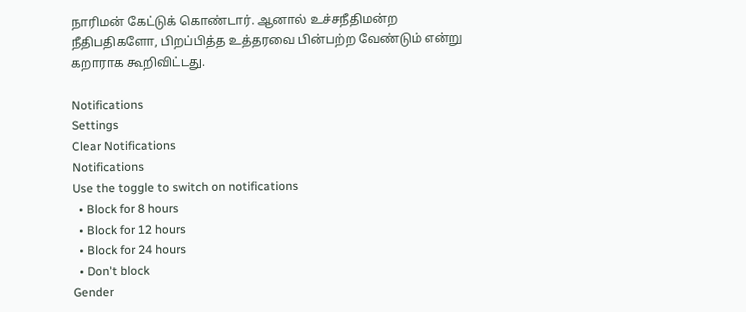நாரிமன் கேட்டுக் கொண்டார். ஆனால் உச்சநீதிமன்ற நீதிபதிகளோ, பிறப்பித்த உத்தரவை பின்பற்ற வேண்டும் என்று கறாராக கூறிவிட்டது.

Notifications
Settings
Clear Notifications
Notifications
Use the toggle to switch on notifications
  • Block for 8 hours
  • Block for 12 hours
  • Block for 24 hours
  • Don't block
Gender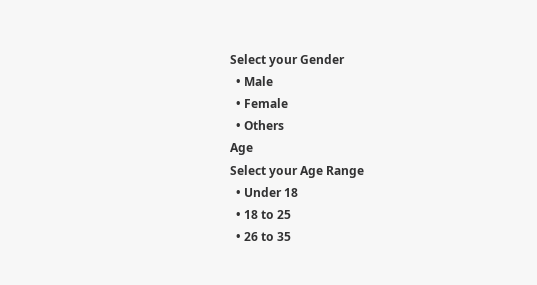Select your Gender
  • Male
  • Female
  • Others
Age
Select your Age Range
  • Under 18
  • 18 to 25
  • 26 to 35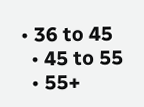• 36 to 45
  • 45 to 55
  • 55+